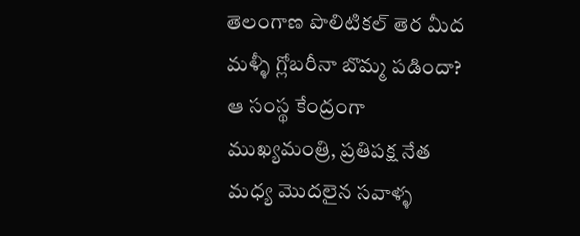తెలంగాణ పొలిటికల్ తెర మీద మళ్ళీ గ్లోబరీనా బొమ్మ పడిందా? ఆ సంస్థ కేంద్రంగా ముఖ్యమంత్రి, ప్రతిపక్ష నేత మధ్య మొదలైన సవాళ్ళ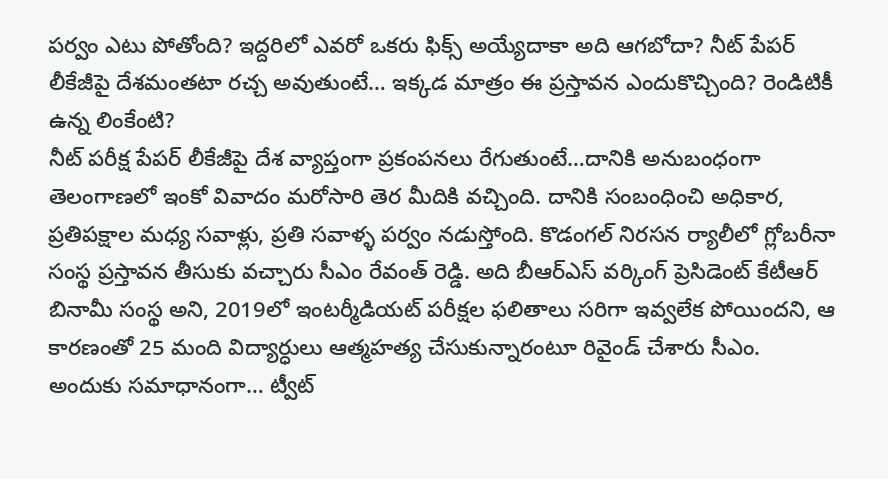పర్వం ఎటు పోతోంది? ఇద్దరిలో ఎవరో ఒకరు ఫిక్స్ అయ్యేదాకా అది ఆగబోదా? నీట్ పేపర్ లీకేజీపై దేశమంతటా రచ్చ అవుతుంటే… ఇక్కడ మాత్రం ఈ ప్రస్తావన ఎందుకొచ్చింది? రెండిటికీ ఉన్న లింకేంటి?
నీట్ పరీక్ష పేపర్ లీకేజీపై దేశ వ్యాప్తంగా ప్రకంపనలు రేగుతుంటే…దానికి అనుబంధంగా తెలంగాణలో ఇంకో వివాదం మరోసారి తెర మీదికి వచ్చింది. దానికి సంబంధించి అధికార, ప్రతిపక్షాల మధ్య సవాళ్లు, ప్రతి సవాళ్ళ పర్వం నడుస్తోంది. కొడంగల్ నిరసన ర్యాలీలో గ్లోబరీనా సంస్థ ప్రస్తావన తీసుకు వచ్చారు సీఎం రేవంత్ రెడ్డి. అది బీఆర్ఎస్ వర్కింగ్ ప్రెసిడెంట్ కేటీఆర్ బినామీ సంస్థ అని, 2019లో ఇంటర్మీడియట్ పరీక్షల ఫలితాలు సరిగా ఇవ్వలేక పోయిందని, ఆ కారణంతో 25 మంది విద్యార్ధులు ఆత్మహత్య చేసుకున్నారంటూ రివైండ్ చేశారు సీఎం. అందుకు సమాధానంగా… ట్వీట్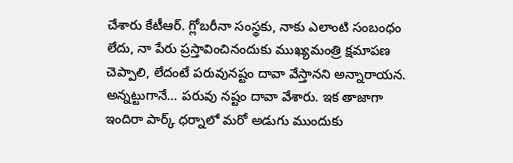చేశారు కేటీఆర్. గ్లోబరీనా సంస్థకు, నాకు ఎలాంటి సంబంధం లేదు, నా పేరు ప్రస్తావించినందుకు ముఖ్యమంత్రి క్షమాపణ చెప్పాలి, లేదంటే పరువునష్టం దావా వేస్తానని అన్నారాయన. అన్నట్టుగానే… పరువు నష్టం దావా వేశారు. ఇక తాజాగా ఇందిరా పార్క్ ధర్నాలో మరో అడుగు ముందుకు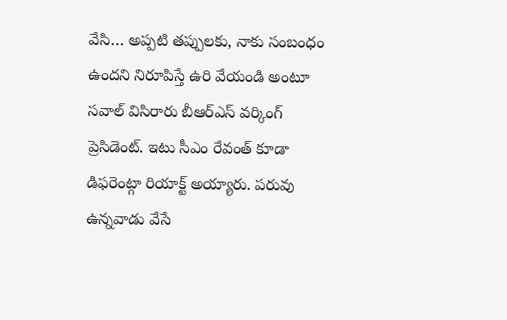వేసి… అప్పటి తప్పులకు, నాకు సంబంధం ఉందని నిరూపిస్తే ఉరి వేయండి అంటూ సవాల్ విసిరారు బీఆర్ఎస్ వర్కింగ్ ప్రెసిడెంట్. ఇటు సీఎం రేవంత్ కూడా డిఫరెంట్గా రియాక్ట్ అయ్యారు. పరువు ఉన్నవాడు వేసే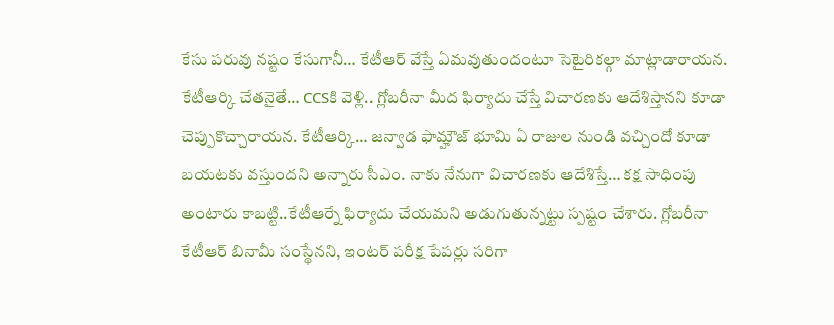కేసు పరువు నష్టం కేసుగానీ… కేటీఆర్ వేస్తే ఏమవుతుందంటూ సెటైరికల్గా మాట్లాడారాయన. కేటీఆర్కి చేతనైతే… CCSకి వెళ్లి.. గ్లోబరీనా మీద ఫిర్యాదు చేస్తే విచారణకు ఆదేశిస్తానని కూడా చెప్పుకొచ్చారాయన. కేటీఆర్కి… జన్వాడ ఫామ్హౌజ్ భూమి ఏ రాజుల నుండి వచ్చిందో కూడా బయటకు వస్తుందని అన్నారు సీఎం. నాకు నేనుగా విచారణకు ఆదేశిస్తే… కక్ష సాధింపు అంటారు కాబట్టి..కేటీఆర్నే ఫిర్యాదు చేయమని అడుగుతున్నట్టు స్పష్టం చేశారు. గ్లోబరీనా కేటీఆర్ బినామీ సంస్థేనని, ఇంటర్ పరీక్ష పేపర్లు సరిగా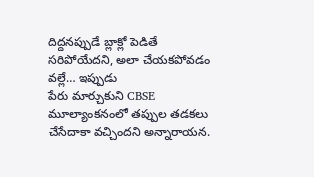దిద్దనప్పుడే బ్లాక్లో పెడితే సరిపోయేదని, అలా చేయకపోవడం వల్లే… ఇప్పుడు
పేరు మార్చుకుని CBSE మూల్యాంకనంలో తప్పుల తడకలు చేసేదాకా వచ్చిందని అన్నారాయన.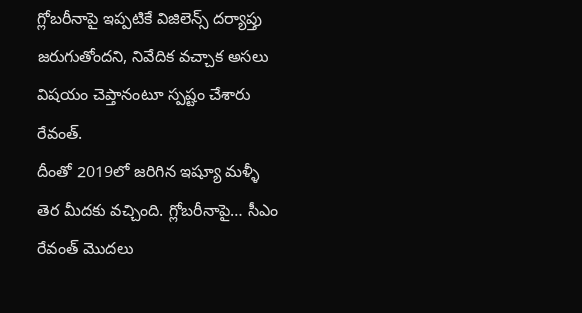గ్లోబరీనాపై ఇప్పటికే విజిలెన్స్ దర్యాప్తు జరుగుతోందని, నివేదిక వచ్చాక అసలు విషయం చెప్తానంటూ స్పష్టం చేశారు రేవంత్.
దీంతో 2019లో జరిగిన ఇష్యూ మళ్ళీ తెర మీదకు వచ్చింది. గ్లోబరీనాపై… సీఎం రేవంత్ మొదలు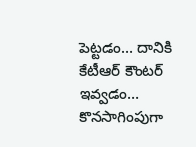పెట్టడం… దానికి కేటీఆర్ కౌంటర్ ఇవ్వడం… కొనసాగింపుగా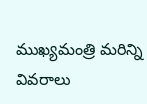ముఖ్యమంత్రి మరిన్ని వివరాలు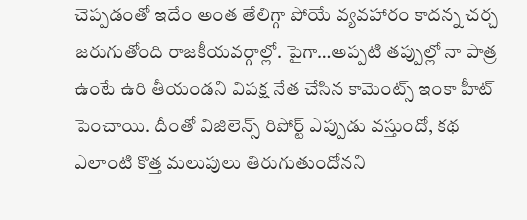చెప్పడంతో ఇదేం అంత తేలిగ్గా పోయే వ్యవహారం కాదన్న చర్చ జరుగుతోంది రాజకీయవర్గాల్లో. పైగా…అప్పటి తప్పుల్లో నా పాత్ర ఉంటే ఉరి తీయండని విపక్ష నేత చేసిన కామెంట్స్ ఇంకా హీట్ పెంచాయి. దీంతో విజిలెన్స్ రిపోర్ట్ ఎప్పుడు వస్తుందో, కథ ఎలాంటి కొత్త మలుపులు తిరుగుతుందోనని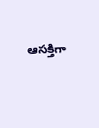ఆసక్తిగా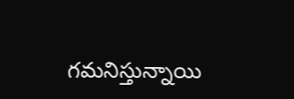గమనిస్తున్నాయి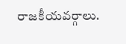రాజకీయవర్గాలు.